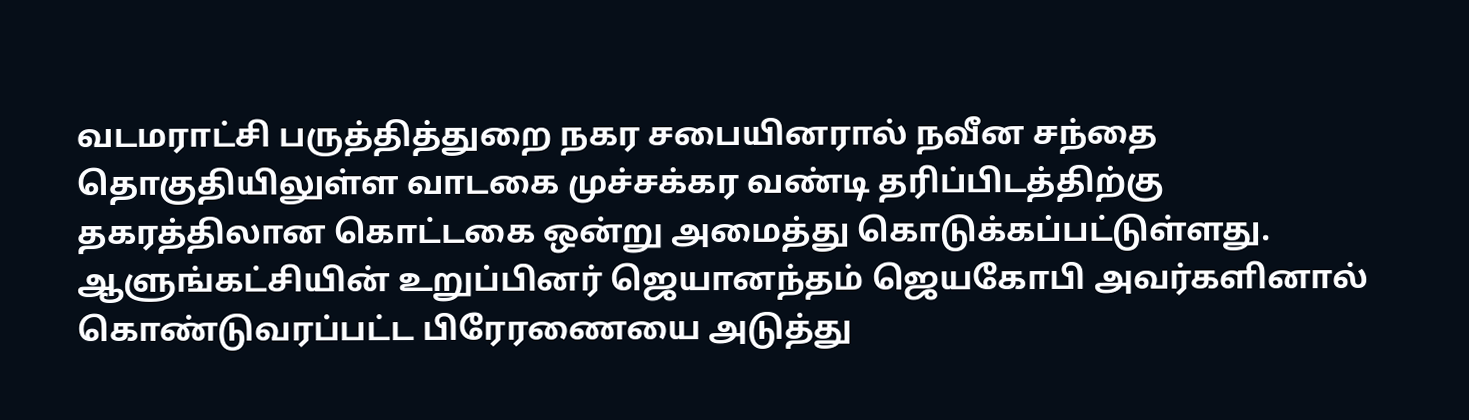வடமராட்சி பருத்தித்துறை நகர சபையினரால் நவீன சந்தை தொகுதியிலுள்ள வாடகை முச்சக்கர வண்டி தரிப்பிடத்திற்கு தகரத்திலான கொட்டகை ஒன்று அமைத்து கொடுக்கப்பட்டுள்ளது.
ஆளுங்கட்சியின் உறுப்பினர் ஜெயானந்தம் ஜெயகோபி அவர்களினால் கொண்டுவரப்பட்ட பிரேரணையை அடுத்து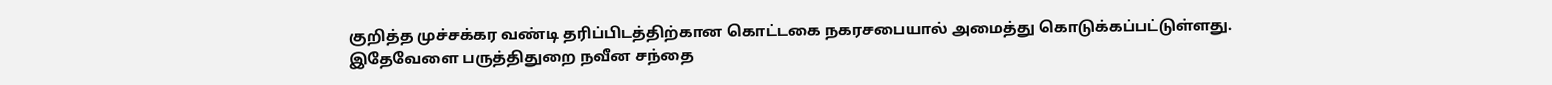குறித்த முச்சக்கர வண்டி தரிப்பிடத்திற்கான கொட்டகை நகரசபையால் அமைத்து கொடுக்கப்பட்டுள்ளது.
இதேவேளை பருத்திதுறை நவீன சந்தை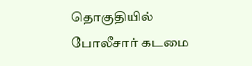தொகுதியில் போலீசார் கடமை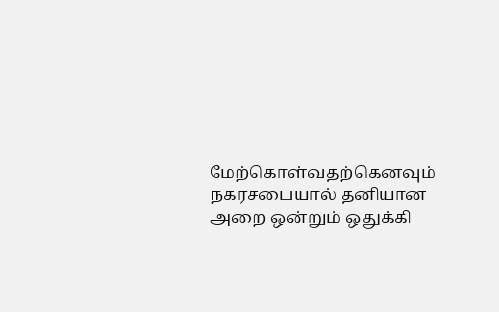மேற்கொள்வதற்கெனவும் நகரசபையால் தனியான அறை ஒன்றும் ஒதுக்கி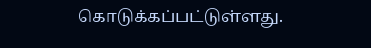கொடுக்கப்பட்டுள்ளது.